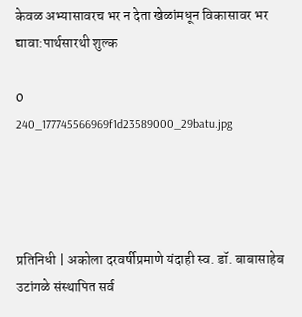केवळ अभ्यासावरच भर न देता खेळांमधून विकासावर भर द्यावा:पार्थसारथी शुल्क

0
240_177745566969f1d23589000_29batu.jpg




प्रतिनिधी | अकोला दरवर्षीप्रमाणे यंदाही स्व. डॉ. बाबासाहेब उटांगळे संस्थापित सर्व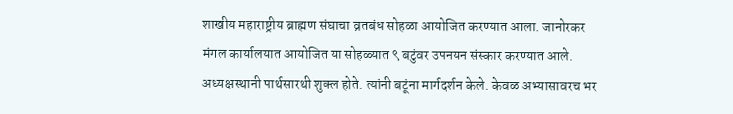शाखीय महाराष्ट्रीय ब्राह्मण संघाचा व्रतबंध सोहळा आयोजित करण्यात आला. जानोरकर मंगल कार्यालयात आयोजित या सोहळ्यात ९ बटुंवर उपनयन संस्कार करण्यात आले. अध्यक्षस्थानी पार्थसारथी शुक्ल होते. त्यांनी बटूंना मार्गदर्शन केले. केवळ अभ्यासावरच भर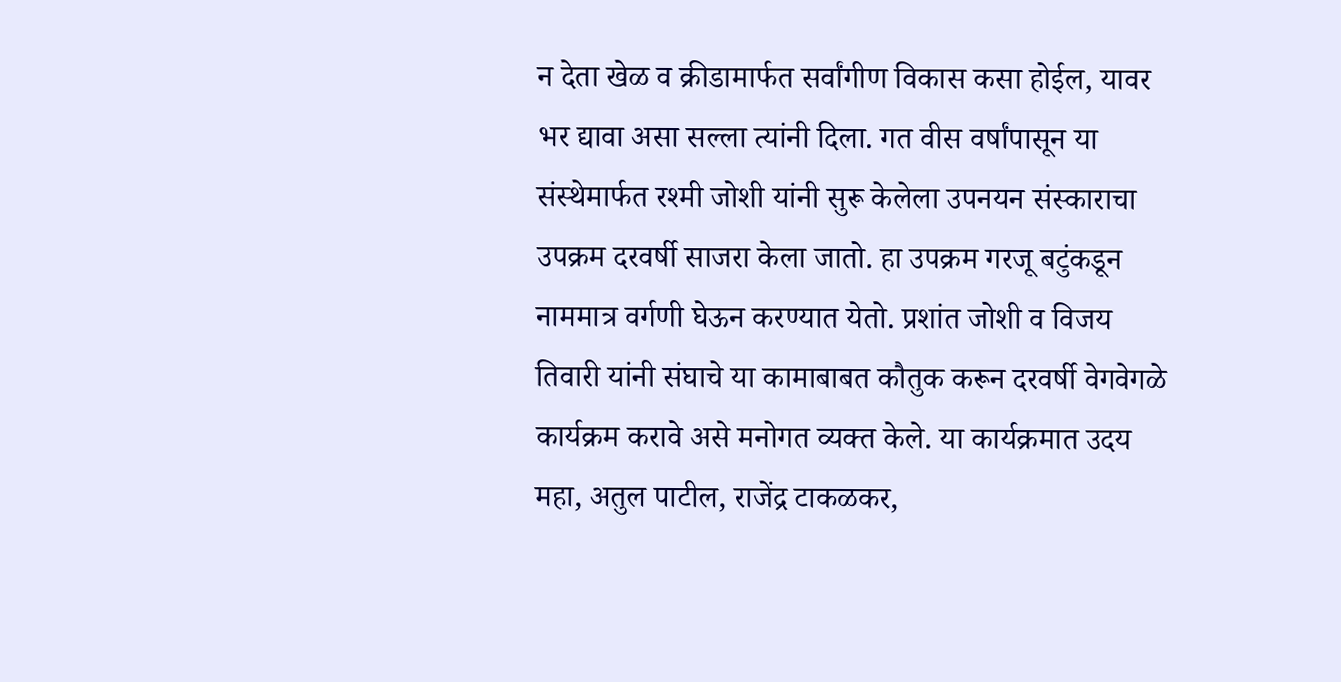न देता खेळ व क्रीडामार्फत सर्वांगीण विकास कसा होईल, यावर भर द्यावा असा सल्ला त्यांनी दिला. गत वीस वर्षांपासून या संस्थेमार्फत रश्मी जोशी यांनी सुरू केलेला उपनयन संस्काराचा उपक्रम दरवर्षी साजरा केला जातो. हा उपक्रम गरजू बटुंकडून नाममात्र वर्गणी घेऊन करण्यात येतो. प्रशांत जोशी व विजय तिवारी यांनी संघाचे या कामाबाबत कौतुक करून दरवर्षी वेगवेगळे कार्यक्रम करावे असे मनोगत व्यक्त केले. या कार्यक्रमात उदय महा, अतुल पाटील, राजेंद्र टाकळकर,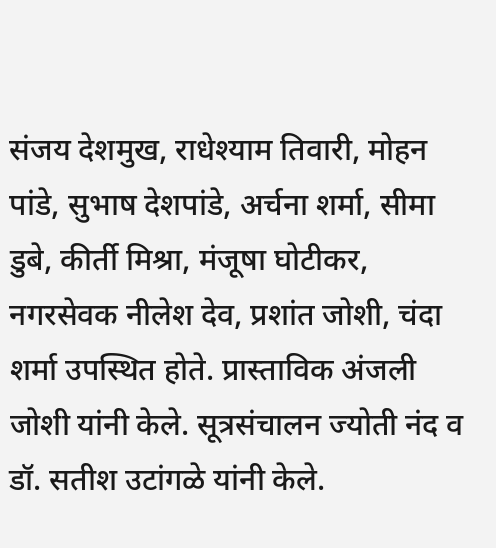संजय देशमुख, राधेश्याम तिवारी, मोहन पांडे, सुभाष देशपांडे, अर्चना शर्मा, सीमा डुबे, कीर्ती मिश्रा, मंजूषा घोटीकर, नगरसेवक नीलेश देव, प्रशांत जोशी, चंदा शर्मा उपस्थित होते. प्रास्ताविक अंजली जोशी यांनी केले. सूत्रसंचालन ज्योती नंद व डॉ. सतीश उटांगळे यांनी केले.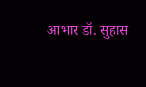आभार डॉ. सुहास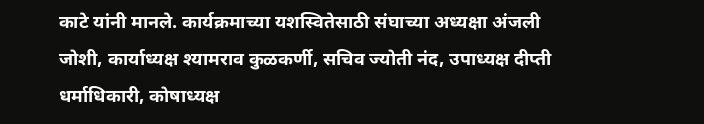काटे यांनी मानले. कार्यक्रमाच्या यशस्वितेसाठी संघाच्या अध्यक्षा अंजली जोशी, कार्याध्यक्ष श्यामराव कुळकर्णी, सचिव ज्योती नंद, उपाध्यक्ष दीप्ती धर्माधिकारी, कोषाध्यक्ष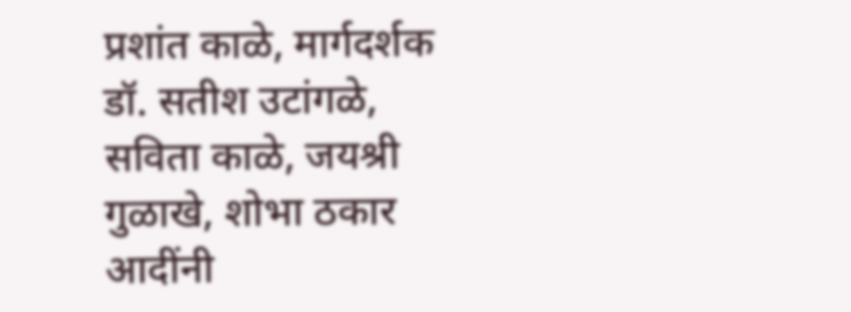प्रशांत काळे, मार्गदर्शक डॉ. सतीश उटांगळे, सविता काळे, जयश्री गुळाखे, शोभा ठकार आदींनी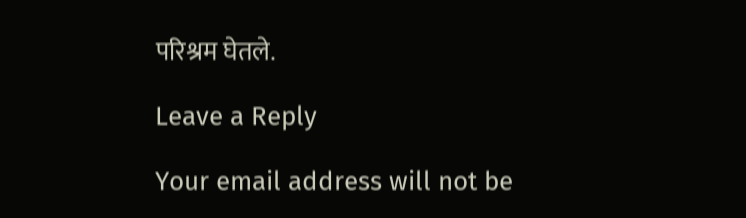परिश्रम घेतले.

Leave a Reply

Your email address will not be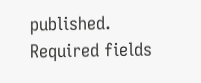published. Required fields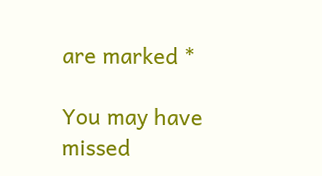are marked *

You may have missed